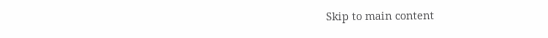Skip to main content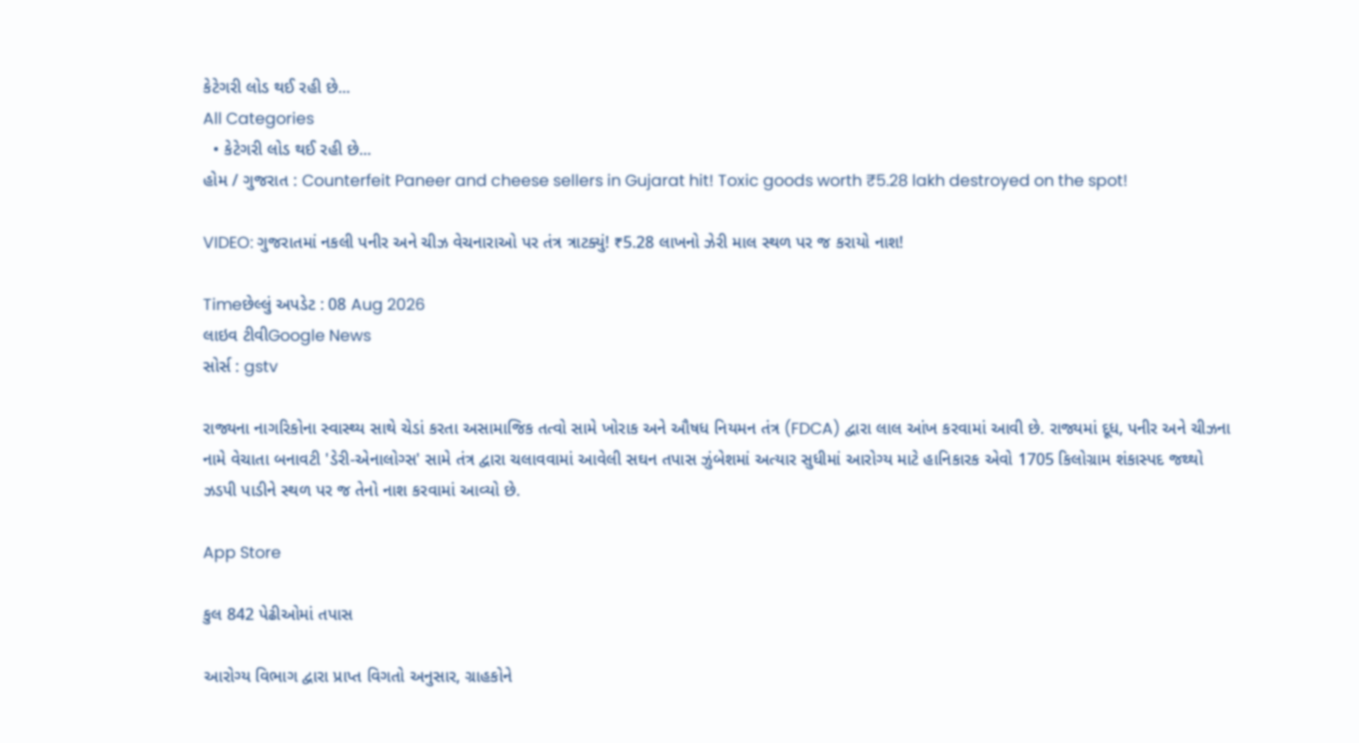કેટેગરી લોડ થઈ રહી છે...
All Categories
  • કેટેગરી લોડ થઈ રહી છે...
હોમ / ગુજરાત : Counterfeit Paneer and cheese sellers in Gujarat hit! Toxic goods worth ₹5.28 lakh destroyed on the spot!

VIDEO: ગુજરાતમાં નકલી પનીર અને ચીઝ વેચનારાઓ પર તંત્ર ત્રાટક્યું! ₹5.28 લાખનો ઝેરી માલ સ્થળ પર જ કરાયો નાશ!

Timeછેલ્લું અપડેટ : 08 Aug 2026
લાઇવ ટીવીGoogle News
સોર્સ : gstv

રાજ્યના નાગરિકોના સ્વાસ્થ્ય સાથે ચેડાં કરતા અસામાજિક તત્વો સામે ખોરાક અને ઔષધ નિયમન તંત્ર (FDCA) દ્વારા લાલ આંખ કરવામાં આવી છે. રાજ્યમાં દૂધ, પનીર અને ચીઝના નામે વેચાતા બનાવટી 'ડેરી-એનાલોગ્સ' સામે તંત્ર દ્વારા ચલાવવામાં આવેલી સઘન તપાસ ઝુંબેશમાં અત્યાર સુધીમાં આરોગ્ય માટે હાનિકારક એવો 1705 કિલોગ્રામ શંકાસ્પદ જથ્થો ઝડપી પાડીને સ્થળ પર જ તેનો નાશ કરવામાં આવ્યો છે.

App Store

કુલ 842 પેઢીઓમાં તપાસ

આરોગ્ય વિભાગ દ્વારા પ્રાપ્ત વિગતો અનુસાર, ગ્રાહકોને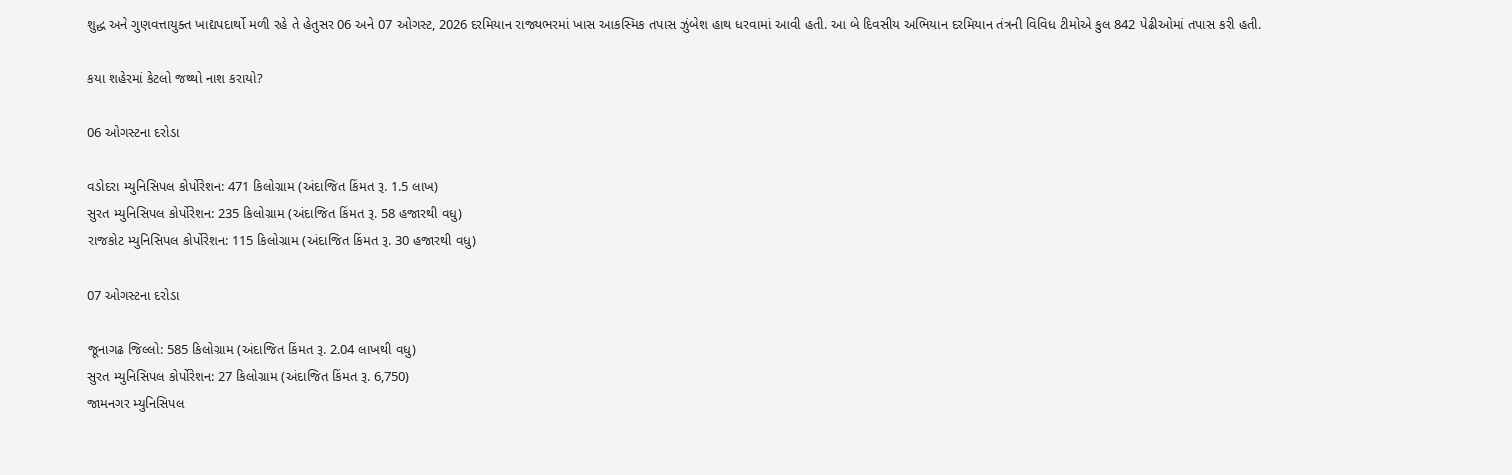શુદ્ધ અને ગુણવત્તાયુક્ત ખાદ્યપદાર્થો મળી રહે તે હેતુસર 06 અને 07 ઓગસ્ટ, 2026 દરમિયાન રાજ્યભરમાં ખાસ આકસ્મિક તપાસ ઝુંબેશ હાથ ધરવામાં આવી હતી. આ બે દિવસીય અભિયાન દરમિયાન તંત્રની વિવિધ ટીમોએ કુલ 842 પેઢીઓમાં તપાસ કરી હતી.

કયા શહેરમાં કેટલો જથ્થો નાશ કરાયો?

06 ઓગસ્ટના દરોડા

વડોદરા મ્યુનિસિપલ કોર્પોરેશન: 471 કિલોગ્રામ (અંદાજિત કિંમત રૂ. 1.5 લાખ)
સુરત મ્યુનિસિપલ કોર્પોરેશન: 235 કિલોગ્રામ (અંદાજિત કિંમત રૂ. 58 હજારથી વધુ)
રાજકોટ મ્યુનિસિપલ કોર્પોરેશન: 115 કિલોગ્રામ (અંદાજિત કિંમત રૂ. 30 હજારથી વધુ)

07 ઓગસ્ટના દરોડા

જૂનાગઢ જિલ્લો: 585 કિલોગ્રામ (અંદાજિત કિંમત રૂ. 2.04 લાખથી વધુ)
સુરત મ્યુનિસિપલ કોર્પોરેશન: 27 કિલોગ્રામ (અંદાજિત કિંમત રૂ. 6,750)
જામનગર મ્યુનિસિપલ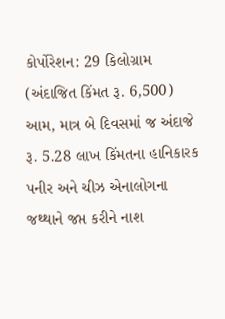કોર્પોરેશન: 29 કિલોગ્રામ (અંદાજિત કિંમત રૂ. 6,500)
આમ, માત્ર બે દિવસમાં જ અંદાજે રૂ. 5.28 લાખ કિંમતના હાનિકારક પનીર અને ચીઝ એનાલોગના જથ્થાને જપ્ત કરીને નાશ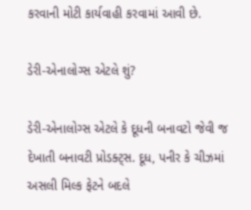કરવાની મોટી કાર્યવાહી કરવામાં આવી છે.

ડેરી-એનાલોગ્સ એટલે શું?

ડેરી-એનાલોગ્સ એટલે કે દૂધની બનાવટો જેવી જ દેખાતી બનાવટી પ્રોડક્ટ્સ. દૂધ, પનીર કે ચીઝમાં અસલી મિલ્ક ફેટને બદલે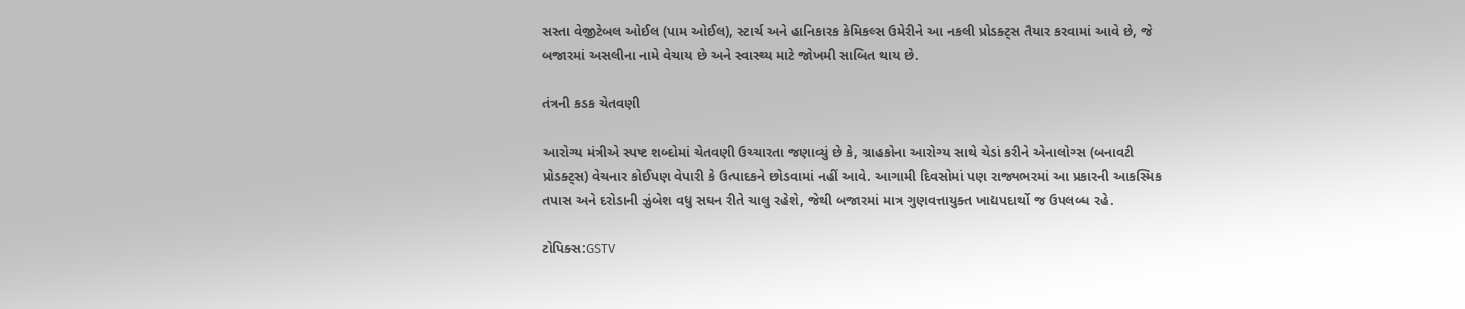સસ્તા વેજીટેબલ ઓઈલ (પામ ઓઈલ), સ્ટાર્ચ અને હાનિકારક કેમિકલ્સ ઉમેરીને આ નકલી પ્રોડક્ટ્સ તૈયાર કરવામાં આવે છે, જે બજારમાં અસલીના નામે વેચાય છે અને સ્વાસ્થ્ય માટે જોખમી સાબિત થાય છે.

તંત્રની કડક ચેતવણી

આરોગ્ય મંત્રીએ સ્પષ્ટ શબ્દોમાં ચેતવણી ઉચ્ચારતા જણાવ્યું છે કે, ગ્રાહકોના આરોગ્ય સાથે ચેડાં કરીને એનાલોગ્સ (બનાવટી પ્રોડક્ટ્સ) વેચનાર કોઈપણ વેપારી કે ઉત્પાદકને છોડવામાં નહીં આવે. આગામી દિવસોમાં પણ રાજ્યભરમાં આ પ્રકારની આકસ્મિક તપાસ અને દરોડાની ઝુંબેશ વધુ સઘન રીતે ચાલુ રહેશે, જેથી બજારમાં માત્ર ગુણવત્તાયુક્ત ખાદ્યપદાર્થો જ ઉપલબ્ધ રહે.

ટોપિક્સ:GSTV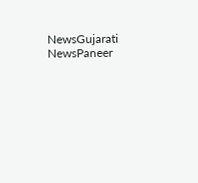NewsGujarati NewsPaneer